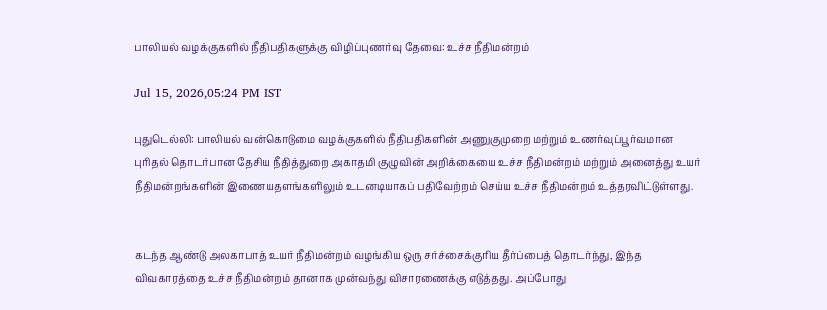பாலியல் வழக்குகளில் நீதிபதிகளுக்கு விழிப்புணர்வு தேவை: உச்ச நீதிமன்றம்

Jul 15, 2026,05:24 PM IST

புதுடெல்லி: பாலியல் வன்கொடுமை வழக்குகளில் நீதிபதிகளின் அணுகுமுறை மற்றும் உணர்வுப்பூர்வமான புரிதல் தொடர்பான தேசிய நீதித்துறை அகாதமி குழுவின் அறிக்கையை உச்ச நீதிமன்றம் மற்றும் அனைத்து உயர் நீதிமன்றங்களின் இணையதளங்களிலும் உடனடியாகப் பதிவேற்றம் செய்ய உச்ச நீதிமன்றம் உத்தரவிட்டுள்ளது.


கடந்த ஆண்டு அலகாபாத் உயர் நீதிமன்றம் வழங்கிய ஒரு சர்ச்சைக்குரிய தீர்ப்பைத் தொடர்ந்து, இந்த விவகாரத்தை உச்ச நீதிமன்றம் தானாக முன்வந்து விசாரணைக்கு எடுத்தது. அப்போது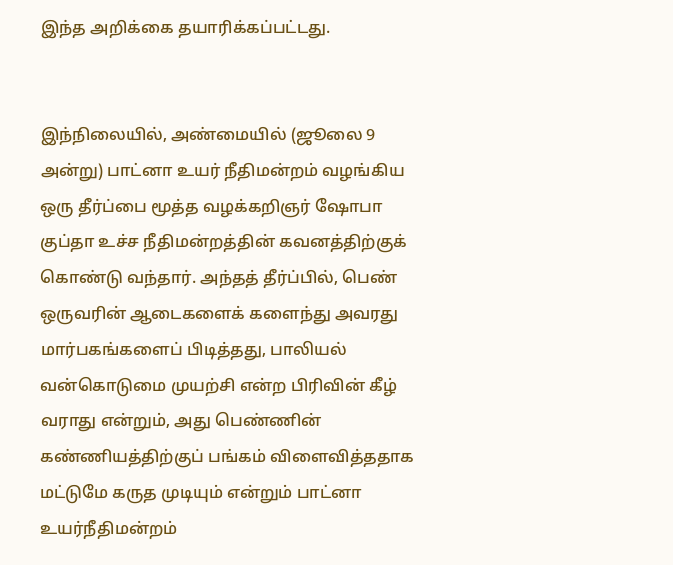இந்த அறிக்கை தயாரிக்கப்பட்டது.


இந்நிலையில், அண்மையில் (ஜூலை 9 அன்று) பாட்னா உயர் நீதிமன்றம் வழங்கிய ஒரு தீர்ப்பை மூத்த வழக்கறிஞர் ஷோபா குப்தா உச்ச நீதிமன்றத்தின் கவனத்திற்குக் கொண்டு வந்தார். அந்தத் தீர்ப்பில், பெண் ஒருவரின் ஆடைகளைக் களைந்து அவரது மார்பகங்களைப் பிடித்தது, பாலியல் வன்கொடுமை முயற்சி என்ற பிரிவின் கீழ் வராது என்றும், அது பெண்ணின் கண்ணியத்திற்குப் பங்கம் விளைவித்ததாக மட்டுமே கருத முடியும் என்றும் பாட்னா உயர்நீதிமன்றம்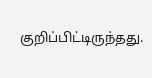குறிப்பிட்டிருந்தது.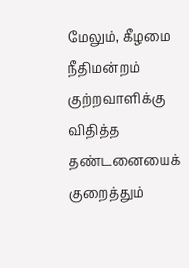மேலும், கீழமை நீதிமன்றம் குற்றவாளிக்கு விதித்த தண்டனையைக் குறைத்தும்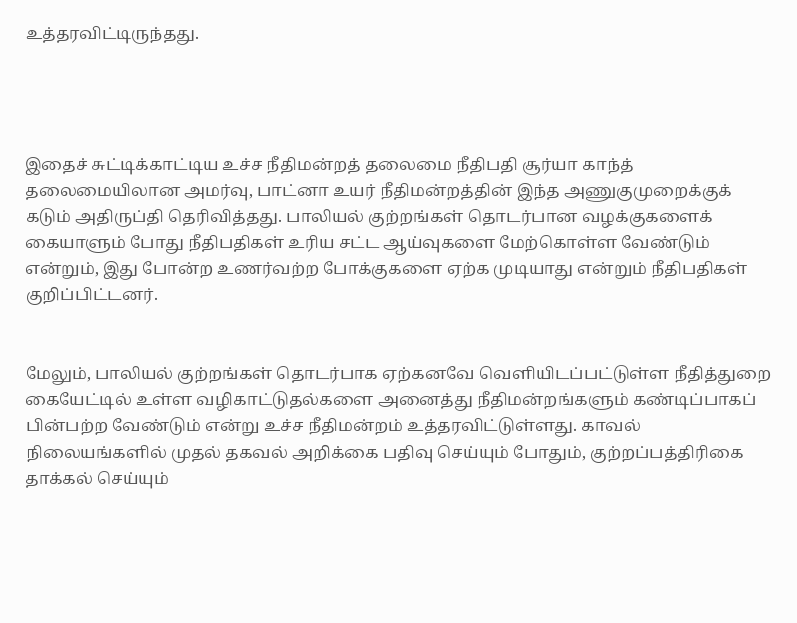உத்தரவிட்டிருந்தது.




இதைச் சுட்டிக்காட்டிய உச்ச நீதிமன்றத் தலைமை நீதிபதி சூர்யா காந்த் தலைமையிலான அமர்வு, பாட்னா உயர் நீதிமன்றத்தின் இந்த அணுகுமுறைக்குக் கடும் அதிருப்தி தெரிவித்தது. பாலியல் குற்றங்கள் தொடர்பான வழக்குகளைக் கையாளும் போது நீதிபதிகள் உரிய சட்ட ஆய்வுகளை மேற்கொள்ள வேண்டும் என்றும், இது போன்ற உணர்வற்ற போக்குகளை ஏற்க முடியாது என்றும் நீதிபதிகள் குறிப்பிட்டனர்.


மேலும், பாலியல் குற்றங்கள் தொடர்பாக ஏற்கனவே வெளியிடப்பட்டுள்ள நீதித்துறை கையேட்டில் உள்ள வழிகாட்டுதல்களை அனைத்து நீதிமன்றங்களும் கண்டிப்பாகப் பின்பற்ற வேண்டும் என்று உச்ச நீதிமன்றம் உத்தரவிட்டுள்ளது. காவல் நிலையங்களில் முதல் தகவல் அறிக்கை பதிவு செய்யும் போதும், குற்றப்பத்திரிகை தாக்கல் செய்யும்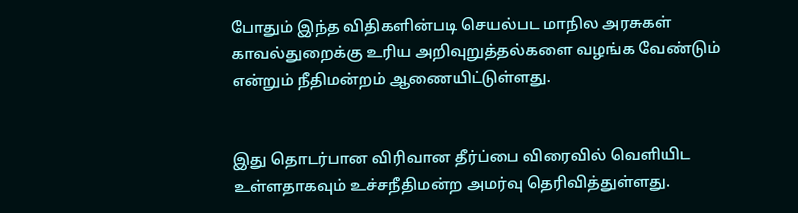போதும் இந்த விதிகளின்படி செயல்பட மாநில அரசுகள் காவல்துறைக்கு உரிய அறிவுறுத்தல்களை வழங்க வேண்டும் என்றும் நீதிமன்றம் ஆணையிட்டுள்ளது.


இது தொடர்பான விரிவான தீர்ப்பை விரைவில் வெளியிட உள்ளதாகவும் உச்சநீதிமன்ற அமர்வு தெரிவித்துள்ளது.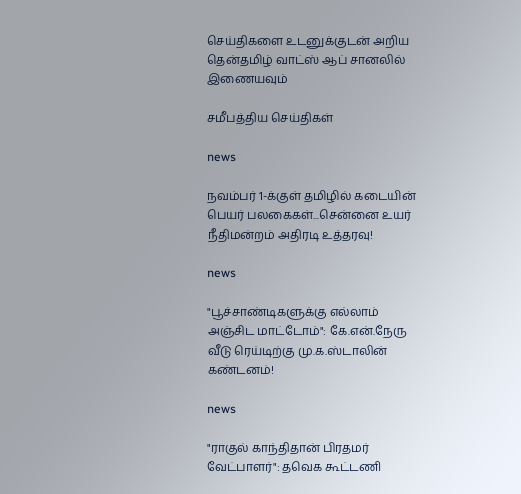செய்திகளை உடனுக்குடன் அறிய தென்தமிழ் வாட்ஸ் ஆப் சானலில் இணையவும்

சமீபத்திய செய்திகள்

news

நவம்பர் 1-க்குள் தமிழில் கடையின் பெயர் பலகைகள்...சென்னை உயர் நீதிமன்றம் அதிரடி உத்தரவு!

news

"பூச்சாண்டிகளுக்கு எல்லாம் அஞ்சிட மாட்டோம்": கே.என்.நேரு வீடு ரெய்டிற்கு மு.க.ஸ்டாலின் கண்டனம்!

news

"ராகுல் காந்திதான் பிரதமர் வேட்பாளர்": தவெக கூட்டணி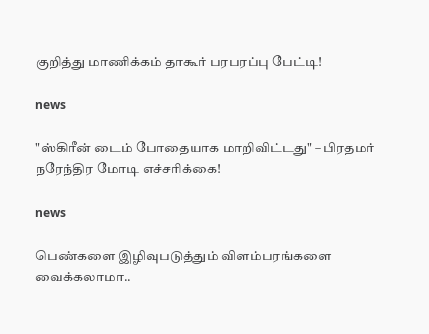குறித்து மாணிக்கம் தாகூர் பரபரப்பு பேட்டி!

news

"ஸ்கிரீன் டைம் போதையாக மாறிவிட்டது" – பிரதமர் நரேந்திர மோடி எச்சரிக்கை!

news

பெண்களை இழிவுபடுத்தும் விளம்பரங்களை வைக்கலாமா..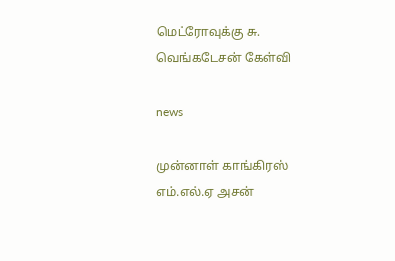மெட்ரோவுக்கு சு. வெங்கடேசன் கேள்வி

news

முன்னாள் காங்கிரஸ் எம்.எல்.ஏ அசன்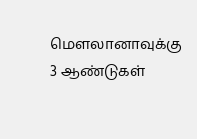மௌலானாவுக்கு 3 ஆண்டுகள்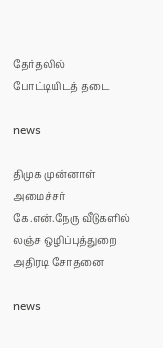தேர்தலில் போட்டியிடத் தடை

news

திமுக முன்னாள் அமைச்சர் கே.என்.நேரு வீடுகளில் லஞ்ச ஒழிப்புத்துறை அதிரடி சோதனை

news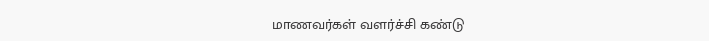மாணவர்கள் வளர்ச்சி கண்டு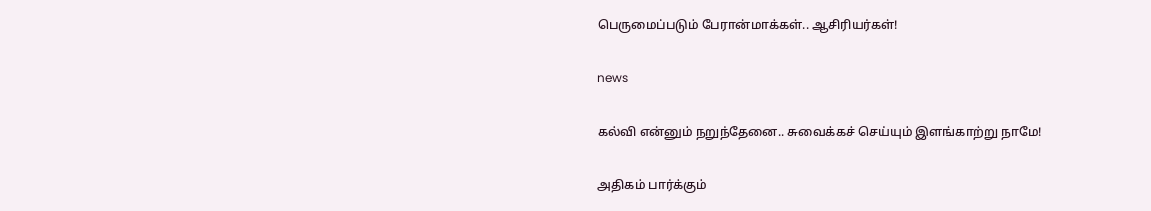பெருமைப்படும் பேரான்மாக்கள்.. ஆசிரியர்கள்!

news

கல்வி என்னும் நறுந்தேனை.. சுவைக்கச் செய்யும் இளங்காற்று நாமே!

அதிகம் பார்க்கும்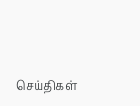செய்திகள்